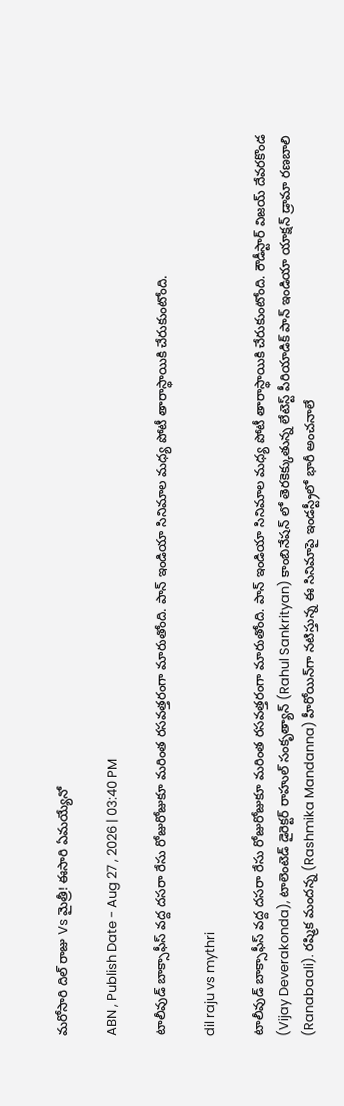మ‌రోసారి దిల్ రాజు Vs మైత్రీ! ఈసారి ఏమ‌య్యేనో

ABN , Publish Date - Aug 27 , 2026 | 03:40 PM

టాలీవుడ్ బాక్సాఫీస్ వద్ద దసరా రేసు రోజురోజుకూ మరింత రసవత్తరంగా మారుతోంది. పాన్ ఇండియా సినిమాల మధ్య పోటీ తారాస్థాయికి చేరుకుంటోంది.

dil raju vs mythri

టాలీవుడ్ బాక్సాఫీస్ వద్ద దసరా రేసు రోజురోజుకూ మరింత రసవత్తరంగా మారుతోంది. పాన్ ఇండియా సినిమాల మధ్య పోటీ తారాస్థాయికి చేరుకుంటోంది. రౌడీస్టార్ విజయ్ దేవరకొండ (Vijay Deverakonda), టాలెంటెడ్ డైరెక్టర్ రాహుల్ సంకృత్యాన్ (Rahul Sankrityan) కాంబినేషన్ లో తెరకెక్కుతున్న లేటెస్ట్ పీరియాడిక్ పాన్ ఇండియా యాక్షన్ డ్రామా రణబాలి (Ranabaali). రష్మిక మందన్న (Rashmika Mandanna) హీరోయిన్‌గా నటిస్తున్న ఈ సినిమాపై ఇండస్ట్రీలో భారీ అంచనాలే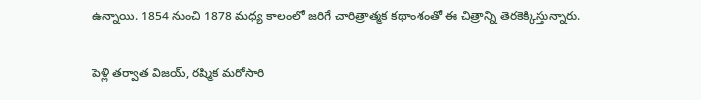ఉన్నాయి. 1854 నుంచి 1878 మధ్య కాలంలో జరిగే చారిత్రాత్మక కథాంశంతో ఈ చిత్రాన్ని తెరకెక్కిస్తున్నారు.

పెళ్లి తర్వాత విజయ్, రష్మిక మరోసారి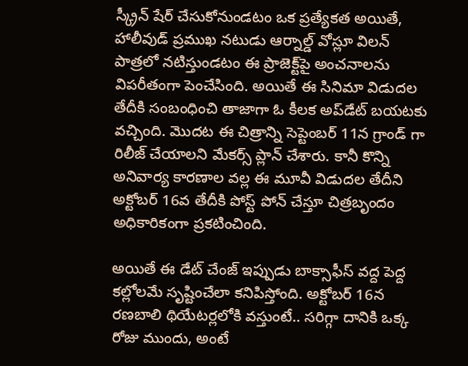స్క్రీన్ షేర్ చేసుకోనుండటం ఒక ప్రత్యేకత అయితే, హాలీవుడ్ ప్రముఖ నటుడు ఆర్నాల్డ్ వోస్లూ విలన్ పాత్రలో నటిస్తుండటం ఈ ప్రాజెక్ట్‌పై అంచనాలను విపరీతంగా పెంచేసింది. అయితే ఈ సినిమా విడుదల తేదీకి సంబంధించి తాజాగా ఓ కీలక అప్‌డేట్ బయటకు వచ్చింది. మొదట ఈ చిత్రాన్ని సెప్టెంబర్ 11న గ్రాండ్ గా రిలీజ్ చేయాలని మేకర్స్ ప్లాన్ చేశారు. కానీ కొన్ని అనివార్య కారణాల వల్ల ఈ మూవీ విడుదల తేదీని అక్టోబర్ 16వ తేదీకి పోస్ట్ పోన్ చేస్తూ చిత్రబృందం అధికారికంగా ప్రకటించింది.

అయితే ఈ డేట్ చేంజ్ ఇప్పుడు బాక్సాఫీస్ వద్ద పెద్ద కల్లోలమే సృష్టించేలా కనిపిస్తోంది. అక్టోబర్ 16న రణబాలి థియేటర్లలోకి వస్తుంటే.. సరిగ్గా దానికి ఒక్క రోజు ముందు, అంటే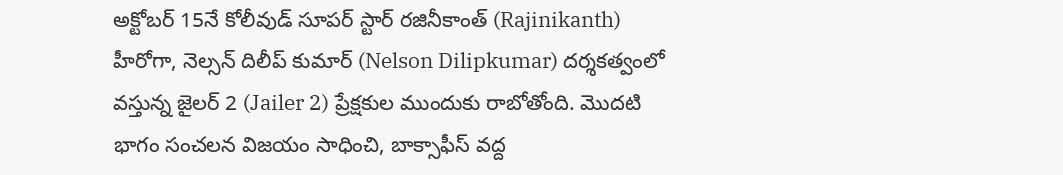అక్టోబర్ 15నే కోలీవుడ్ సూపర్ స్టార్ రజినీకాంత్ (Rajinikanth) హీరోగా, నెల్సన్ దిలీప్ కుమార్ (Nelson Dilipkumar) దర్శకత్వంలో వస్తున్న జైలర్ 2 (Jailer 2) ప్రేక్షకుల ముందుకు రాబోతోంది. మొదటి భాగం సంచలన విజయం సాధించి, బాక్సాఫీస్ వద్ద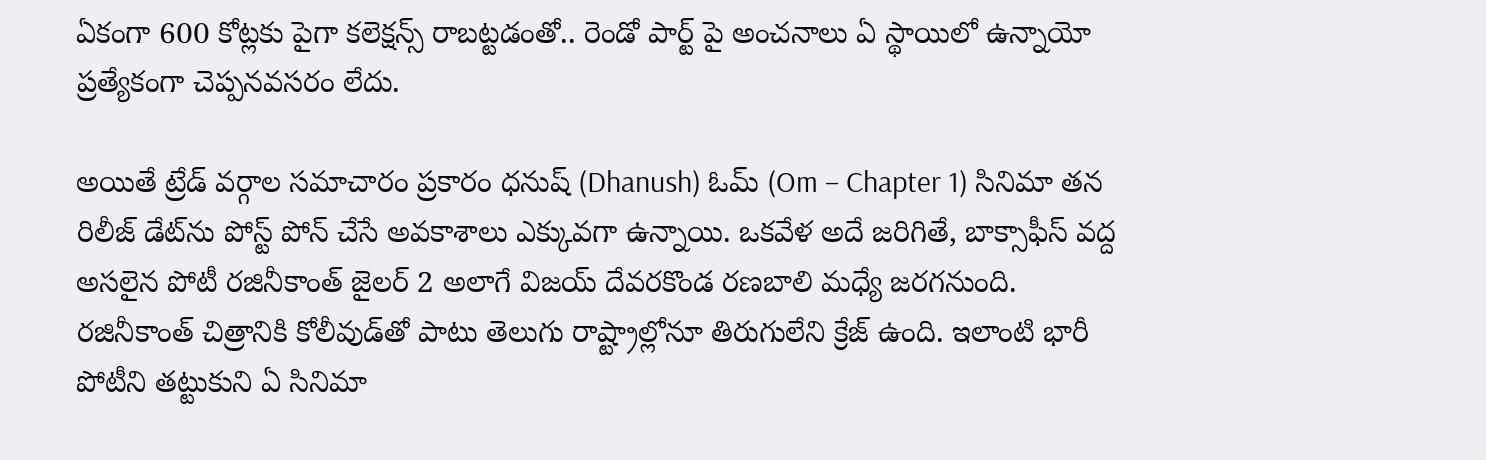ఏకంగా 600 కోట్లకు పైగా కలెక్షన్స్ రాబట్టడంతో.. రెండో పార్ట్ పై అంచనాలు ఏ స్థాయిలో ఉన్నాయో ప్రత్యేకంగా చెప్పనవసరం లేదు.

అయితే ట్రేడ్ వర్గాల సమాచారం ప్రకారం ధ‌నుష్ (Dhanush) ఓమ్ (Om – Chapter 1) సినిమా తన రిలీజ్ డేట్‌ను పోస్ట్ పోన్ చేసే అవకాశాలు ఎక్కువగా ఉన్నాయి. ఒకవేళ అదే జరిగితే, బాక్సాఫీస్ వద్ద అసలైన పోటీ రజినీకాంత్ జైలర్ 2 అలాగే విజయ్ దేవరకొండ రణబాలి మధ్యే జరగనుంది. రజినీకాంత్ చిత్రానికి కోలీవుడ్‌తో పాటు తెలుగు రాష్ట్రాల్లోనూ తిరుగులేని క్రేజ్ ఉంది. ఇలాంటి భారీ పోటీని తట్టుకుని ఏ సినిమా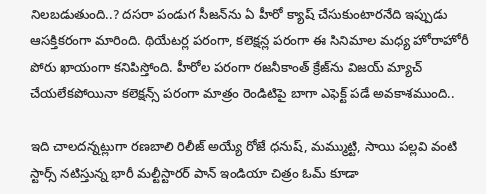నిలబడుతుంది..? దసరా పండుగ సీజన్‌ను ఏ హీరో క్యాష్ చేసుకుంటారనేది ఇప్పుడు ఆసక్తికరంగా మారింది. థియేటర్ల పరంగా, కలెక్షన్ల పరంగా ఈ సినిమాల మధ్య హోరాహోరీ పోరు ఖాయంగా కనిపిస్తోంది. హీరోల పరంగా రజనీకాంత్‌ క్రేజ్‌ను విజయ్‌ మ్యాచ్‌ చేయలేకపోయినా కలెక్షన్స్‌ పరంగా మాత్రం రెండిటిపై బాగా ఎఫెక్ట్‌ పడే అవకాశముంది..

ఇది చాలదన్నట్లుగా రణబాలి రిలీజ్ అయ్యే రోజే ధనుష్, మమ్ముట్టి, సాయి పల్లవి వంటి స్టార్స్ నటిస్తున్న భారీ మల్టీస్టారర్ పాన్ ఇండియా చిత్రం ఓమ్ కూడా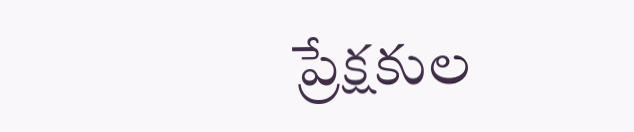ప్రేక్షకుల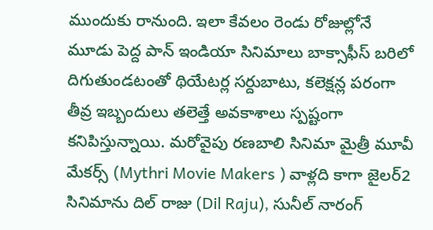ముందుకు రానుంది. ఇలా కేవలం రెండు రోజుల్లోనే మూడు పెద్ద పాన్ ఇండియా సినిమాలు బాక్సాఫీస్ బరిలో దిగుతుండటంతో థియేటర్ల సర్దుబాటు, కలెక్షన్ల పరంగా తీవ్ర ఇబ్బందులు తలెత్తే అవకాశాలు స్పష్టంగా కనిపిస్తున్నాయి. మ‌రోవైపు ర‌ణ‌బాలి సినిమా మైత్రీ మూవీ మేక‌ర్స్ (Mythri Movie Makers ) వాళ్ల‌ది కాగా జైల‌ర్‌2 సినిమాను దిల్ రాజు (Dil Raju), సునీల్ నారంగ్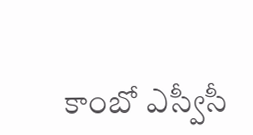కాంబో ఎస్వీసీ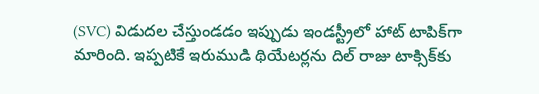(SVC) విడుద‌ల చేస్తుండ‌డం ఇప్పుడు ఇండ‌స్ట్రీలో హాట్ టాపిక్‌గా మారింది. ఇప్ప‌టికే ఇరుముడి థియేట‌ర్ల‌ను దిల్ రాజు టాక్సిక్‌కు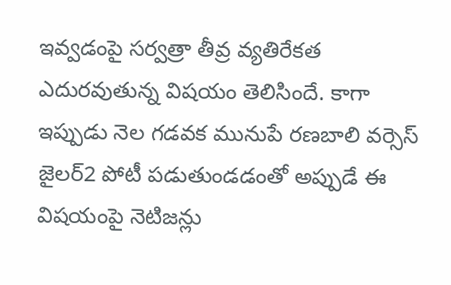ఇవ్వ‌డంపై స‌ర్వ‌త్రా తీవ్ర వ్య‌తిరేక‌త ఎదుర‌వుతున్న విష‌యం తెలిసిందే. కాగా ఇప్పుడు నెల గ‌డ‌వ‌క మునుపే ర‌ణ‌బాలి వ‌ర్సెస్ జైల‌ర్‌2 పోటీ ప‌డుతుండ‌డంతో అప్పుడే ఈ విష‌యంపై నెటిజ‌న్లు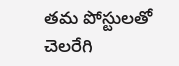త‌మ పోస్టుల‌తో చెల‌రేగి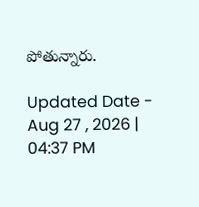పోతున్నారు.

Updated Date - Aug 27 , 2026 | 04:37 PM